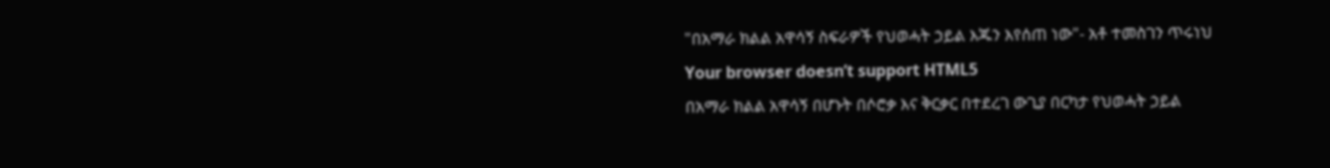"በአማራ ክልል አዋሳኝ ስፍራዎች የህወሓት ኃይል እጁን እየሰጠ ነው"- አቶ ተመስገን ጥሩነህ
Your browser doesn’t support HTML5
በአማራ ክልል አዋሳኝ በሆኑት በሶሮቃ እና ቅርቃር በተደረገ ውጊያ በርካታ የህወሓት ኃይል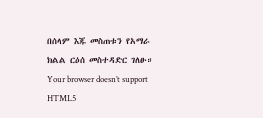በሰላም እጁ መስጠቱን የአማራ ክልል ርዕሰ መስተዳድር ገለፁ።
Your browser doesn’t support HTML5